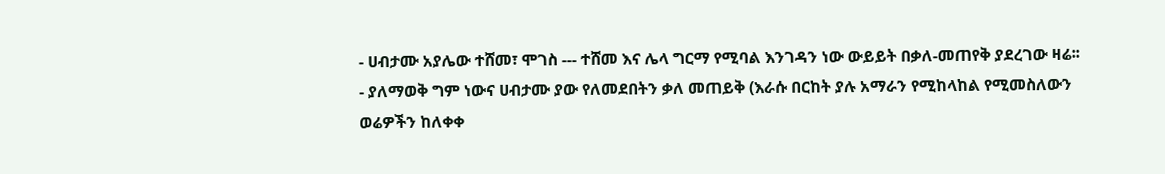- ሀብታሙ አያሌው ተሸመ፣ ሞገስ --- ተሸመ እና ሌላ ግርማ የሚባል እንገዳን ነው ውይይት በቃለ-መጠየቅ ያደረገው ዛሬ፡፡
- ያለማወቅ ግም ነውና ሀብታሙ ያው የለመደበትን ቃለ መጠይቅ (እራሱ በርከት ያሉ አማራን የሚከላከል የሚመስለውን ወሬዎችን ከለቀቀ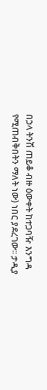በኃላ ትንሽ ጠይቆ ብዙ ዕውቀት ከተጋባዥ እንግዳ የሚጠብቅበትን ማለት ነው) ነበር ያደረገው፡፡ ታዲያ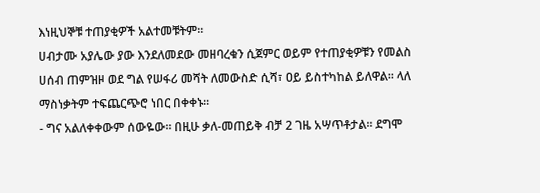እነዚህኞቹ ተጠያቂዎች አልተመቹትም፡፡
ሀብታሙ አያሌው ያው እንደለመደው መዘባረቁን ሲጀምር ወይም የተጠያቂዎቹን የመልስ ሀሰብ ጠምዝዞ ወደ ግል የሠፋሪ መሻት ለመውስድ ሲሻ፣ ዐይ ይስተካከል ይለዋል፡፡ ላለ ማስነቃትም ተፍጨርጭሮ ነበር በቀቀኑ፡፡
- ግና አልለቀቀውም ሰውዬው፡፡ በዚሁ ቃለ-መጠይቅ ብቻ 2 ገዜ አሣጥቶታል፡፡ ደግሞ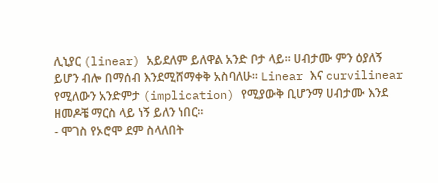ሊኒያር (linear) አይደለም ይለዋል አንድ ቦታ ላይ፡፡ ሀብታሙ ምን ዕያለኝ ይሆን ብሎ በማሰብ እንደሚሸማቀቅ አስባለሁ፡፡ Linear እና curvilinear የሚለውን አንድምታ (implication) የሚያውቅ ቢሆንማ ሀብታሙ እንደ ዘመዶቼ ማርስ ላይ ነኝ ይለን ነበር፡፡
- ሞገስ የኦሮሞ ደም ስላለበት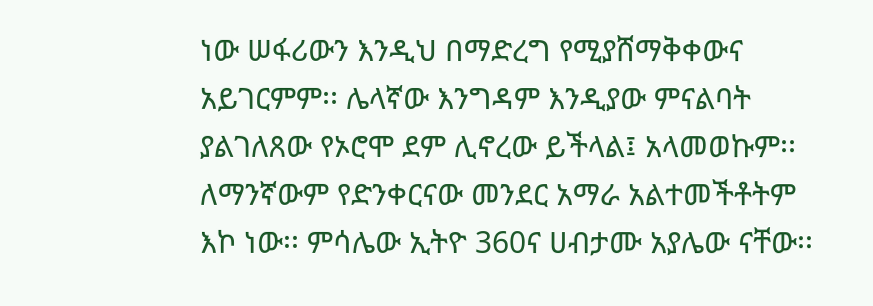ነው ሠፋሪውን እንዲህ በማድረግ የሚያሸማቅቀውና አይገርምም፡፡ ሌላኛው እንግዳም እንዲያው ምናልባት ያልገለጸው የኦሮሞ ደም ሊኖረው ይችላል፤ አላመወኩም፡፡
ለማንኛውም የድንቀርናው መንደር አማራ አልተመችቶትም እኮ ነው፡፡ ምሳሌው ኢትዮ 360ና ሀብታሙ አያሌው ናቸው፡፡